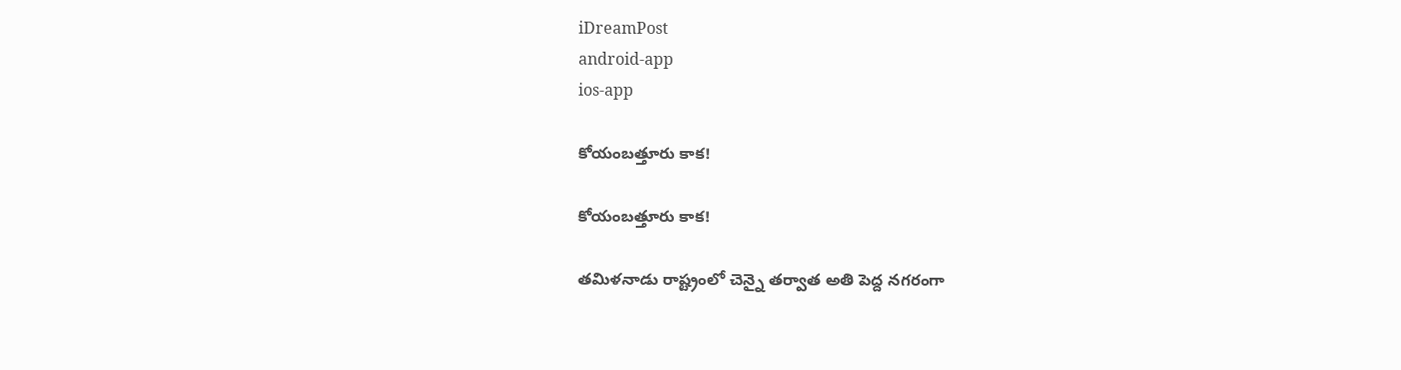iDreamPost
android-app
ios-app

కోయంబత్తూరు కాక!

కోయంబత్తూరు కాక!

తమిళనాడు రాష్ట్రంలో చెన్నై తర్వాత అతి పెద్ద నగరంగా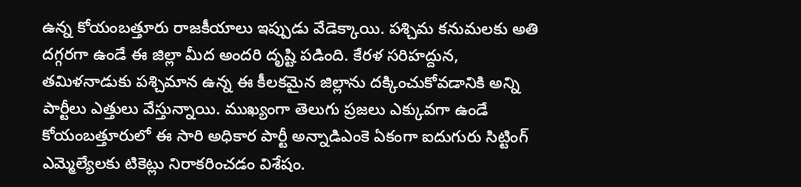ఉన్న కోయంబత్తూరు రాజకీయాలు ఇప్పుడు వేడెక్కాయి. పశ్చిమ కనుమలకు అతి దగ్గరగా ఉండే ఈ జిల్లా మీద అందరి దృష్టి పడింది. కేరళ సరిహద్దున, తమిళనాడుకు పశ్చిమాన ఉన్న ఈ కీలకమైన జిల్లాను దక్కించుకోవడానికి అన్ని పార్టీలు ఎత్తులు వేస్తున్నాయి. ముఖ్యంగా తెలుగు ప్రజలు ఎక్కువగా ఉండే కోయంబత్తూరులో ఈ సారి అధికార పార్టీ అన్నాడిఎంకె ఏకంగా ఐదుగురు సిట్టింగ్ ఎమ్మెల్యేలకు టికెట్లు నిరాకరించడం విశేషం.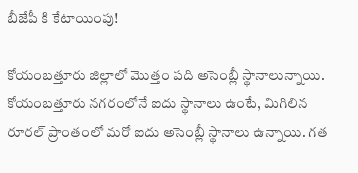బీజేపీ కి కేటాయింపు!

కోయంబత్తూరు జిల్లాలో మొత్తం పది అసెంబ్లీ స్థానాలున్నాయి. కోయంబత్తూరు నగరంలోనే ఐదు స్థానాలు ఉంటే, మిగిలిన రూరల్ ప్రాంతంలో మరో ఐదు అసెంబ్లీ స్థానాలు ఉన్నాయి. గత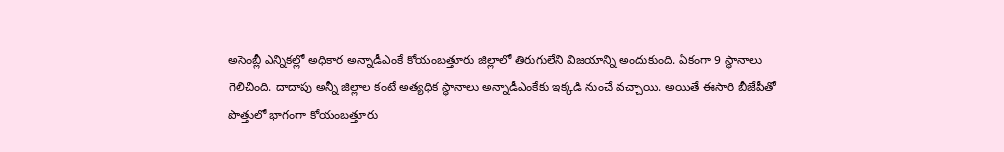అసెంబ్లీ ఎన్నికల్లో అధికార అన్నాడీఎంకే కోయంబత్తూరు జిల్లాలో తిరుగులేని విజయాన్ని అందుకుంది. ఏకంగా 9 స్థానాలు గెలిచింది. దాదాపు అన్నీ జిల్లాల కంటే అత్యధిక స్థానాలు అన్నాడీఎంకేకు ఇక్కడి నుంచే వచ్చాయి. అయితే ఈసారి బీజేపీతో పొత్తులో భాగంగా కోయంబత్తూరు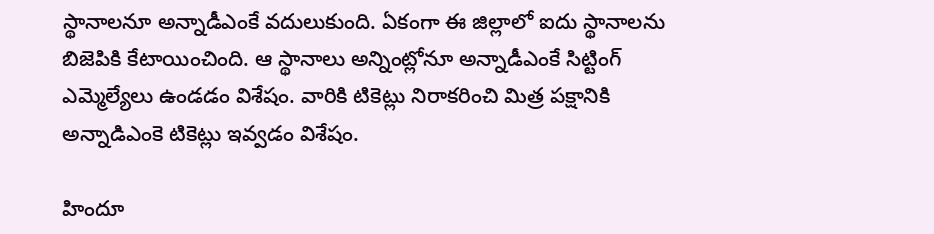స్థానాలనూ అన్నాడీఎంకే వదులుకుంది. ఏకంగా ఈ జిల్లాలో ఐదు స్థానాలను బిజెపికి కేటాయించింది. ఆ స్థానాలు అన్నింట్లోనూ అన్నాడీఎంకే సిట్టింగ్ ఎమ్మెల్యేలు ఉండడం విశేషం. వారికి టికెట్లు నిరాకరించి మిత్ర పక్షానికి అన్నాడిఎంకె టికెట్లు ఇవ్వడం విశేషం.

హిందూ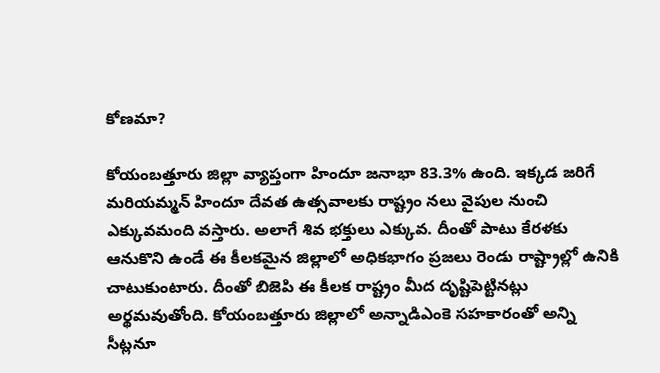కోణమా?

కోయంబత్తూరు జిల్లా వ్యాప్తంగా హిందూ జనాభా 83.3% ఉంది. ఇక్కడ జరిగే మరియమ్మన్ హిందూ దేవత ఉత్సవాలకు రాష్ట్రం నలు వైపుల నుంచి ఎక్కువమంది వస్తారు. అలాగే శివ భక్తులు ఎక్కువ. దీంతో పాటు కేరళకు ఆనుకొని ఉండే ఈ కీలకమైన జిల్లాలో అధికభాగం ప్రజలు రెండు రాష్ట్రాల్లో ఉనికి చాటుకుంటారు. దీంతో బిజెపి ఈ కీలక రాష్ట్రం మీద దృష్టిపెట్టినట్లు అర్థమవుతోంది. కోయంబత్తూరు జిల్లాలో అన్నాడిఎంకె సహకారంతో అన్ని సీట్లనూ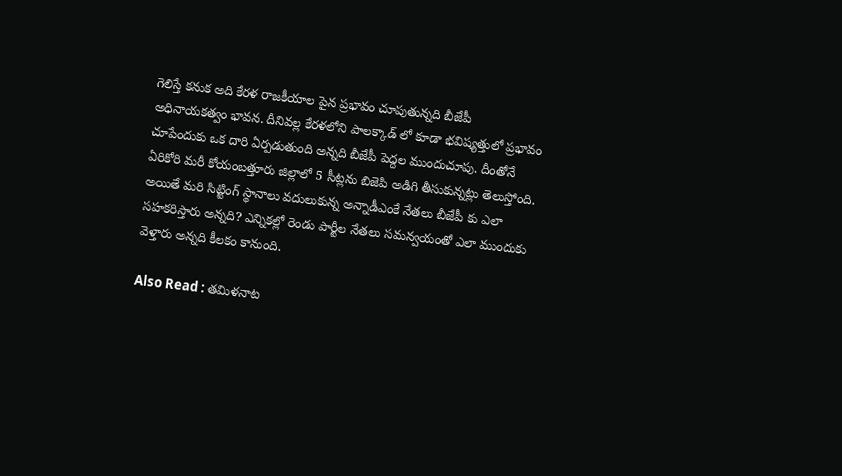గెలిస్తే కనుక అది కేరళ రాజకీయాల పైన ప్రభావం చూపుతున్నది బీజేపీ అధినాయకత్వం భావన. దీనివల్ల కేరళలోని పాలక్కాడ్ లో కూడా భవిష్యత్తులో ప్రభావం చూపేందుకు ఒక దారి ఏర్పడుతుంది అన్నది బీజేపీ పెద్దల ముందుచూపు. దీంతోనే ఏరికోరి మరీ కోయంబత్తూరు జిల్లాలో 5 సీట్లను బిజెపి అడిగి తీసుకున్నట్లు తెలుస్తోంది. అయితే మరి సిట్టింగ్ స్థానాలు వదులుకున్న అన్నాడీఎంకే నేతలు బీజేపీ కు ఎలా సహకరిస్తారు అన్నది? ఎన్నికల్లో రెండు పార్టీల నేతలు సమన్వయంతో ఎలా ముందుకు వెళ్తారు అన్నది కీలకం కానుంది.

Also Read : తమిళనాట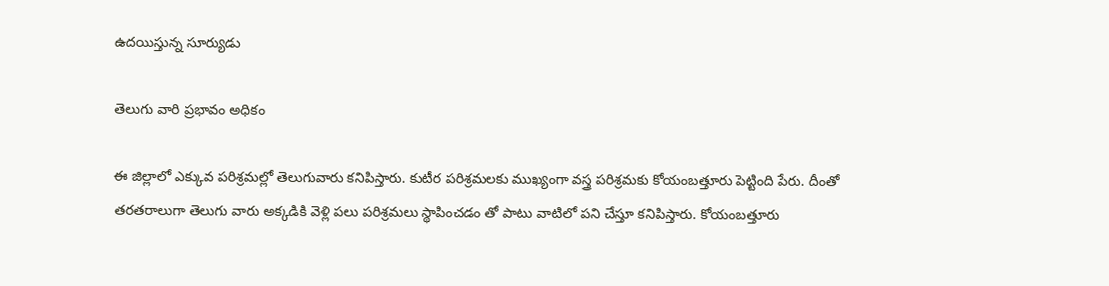ఉదయిస్తున్న సూర్యుడు

తెలుగు వారి ప్రభావం అధికం

ఈ జిల్లాలో ఎక్కువ పరిశ్రమల్లో తెలుగువారు కనిపిస్తారు. కుటీర పరిశ్రమలకు ముఖ్యంగా వస్త్ర పరిశ్రమకు కోయంబత్తూరు పెట్టింది పేరు. దీంతో తరతరాలుగా తెలుగు వారు అక్కడికి వెళ్లి పలు పరిశ్రమలు స్థాపించడం తో పాటు వాటిలో పని చేస్తూ కనిపిస్తారు. కోయంబత్తూరు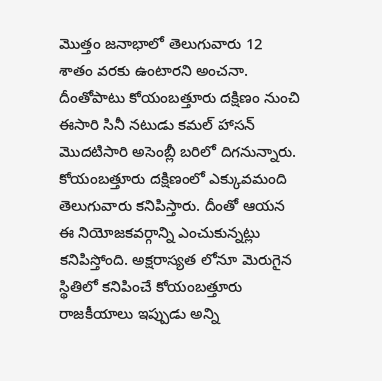మొత్తం జనాభాలో తెలుగువారు 12 శాతం వరకు ఉంటారని అంచనా. దీంతోపాటు కోయంబత్తూరు దక్షిణం నుంచి ఈసారి సినీ నటుడు కమల్ హాసన్ మొదటిసారి అసెంబ్లీ బరిలో దిగనున్నారు. కోయంబత్తూరు దక్షిణంలో ఎక్కువమంది తెలుగువారు కనిపిస్తారు. దీంతో ఆయన ఈ నియోజకవర్గాన్ని ఎంచుకున్నట్లు కనిపిస్తోంది. అక్షరాస్యత లోనూ మెరుగైన స్థితిలో కనిపించే కోయంబత్తూరు రాజకీయాలు ఇప్పుడు అన్ని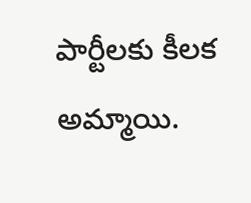పార్టీలకు కీలక అమ్మాయి.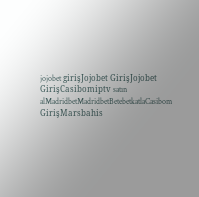jojobet girişJojobet GirişJojobet GirişCasibomiptv satın alMadridbetMadridbetBetebetkatlaCasibom GirişMarsbahis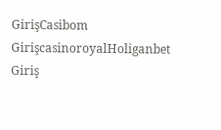GirişCasibom GirişcasinoroyalHoliganbet Giriş